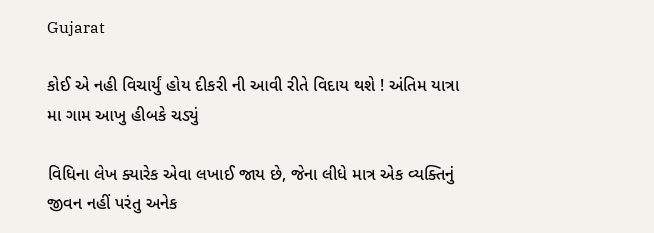Gujarat

કોઈ એ નહી વિચાર્યું હોય દીકરી ની આવી રીતે વિદાય થશે ! અંતિમ યાત્રા મા ગામ આખુ હીબકે ચડ્યું

વિધિના લેખ ક્યારેક એવા લખાઈ જાય છે, જેના લીધે માત્ર એક વ્યક્તિનું જીવન નહીં પરંતુ અનેક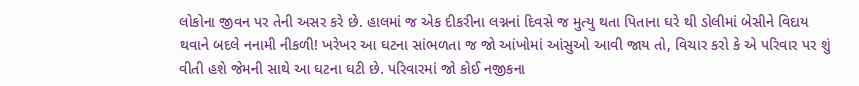લોકોના જીવન પર તેની અસર કરે છે. હાલમાં જ એક દીકરીના લગ્નનાં દિવસે જ મુત્યુ થતા પિતાના ઘરે થી ડોલીમાં બેસીને વિદાય થવાને બદલે નનામી નીકળી! ખરેખર આ ઘટના સાંભળતા જ જો આંખોમાં આંસુઓ આવી જાય તો, વિચાર કરો કે એ પરિવાર પર શું વીતી હશે જેમની સાથે આ ઘટના ઘટી છે. પરિવારમાં જો કોઈ નજીકના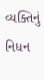વ્યક્તિનું નિધન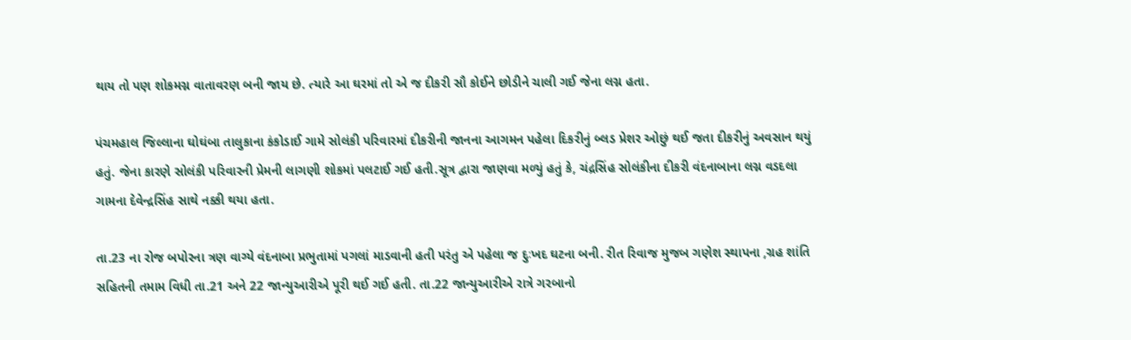થાય તો પણ શોકમગ્ન વાતાવરણ બની જાય છે. ત્યારે આ ઘરમાં તો એ જ દીકરી સૌ કોઈને છોડીને ચાલી ગઈ જેના લગ્ન હતા.

પંચમહાલ જિલ્લાના ઘોઘંબા તાલુકાના કંકોડાઈ ગામે સોલંકી પરિવારમાં દીકરીની જાનના આગમન પહેલા દિકરીનું બ્લડ પ્રેશર ઓછું થઈ જતા દીકરીનું અવસાન થયું હતું. જેના કારણે સોલંકી પરિવારની પ્રેમની લાગણી શોકમાં પલટાઈ ગઈ હતી.સૂત્ર દ્વારા જાણવા મળ્યું હતું કે, ચંદ્રસિંહ સોલંકીના દીકરી વંદનાબાના લગ્ન વડદલા ગામના દેવેન્દ્રસિંહ સાથે નક્કી થયા હતા.

તા.23 ના રોજ બપોરના ત્રણ વાગ્યે વંદનાબા પ્રભુતામાં પગલાં માડવાની હતી પરંતુ એ પહેલા જ દુઃખદ ઘટના બની. રીત રિવાજ મુજબ ગણેશ સ્થાપના ,ગ્રહ શાંતિ સહિતની તમામ વિધી તા.21 અને 22 જાન્યુઆરીએ પૂરી થઈ ગઈ હતી. તા.22 જાન્યુઆરીએ રાત્રે ગરબાનો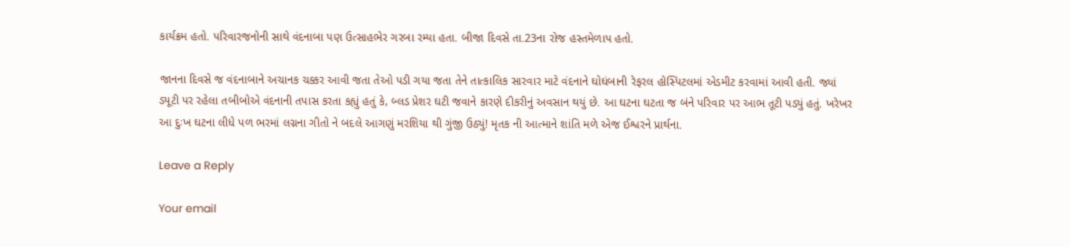કાર્યક્રમ હતો. પરિવારજનોની સાથે વંદનાબા પણ ઉત્સાહભેર ગરબા રમ્યા હતા. બીજા દિવસે તા.23ના રોજ હસ્તમેળાપ હતો.

જાનના દિવસે જ વંદનાબાને અચાનક ચક્કર આવી જતા તેઓ પડી ગયા જતા તેને તાત્કાલિક સારવાર માટે વંદનાને ઘોઘંબાની રેફરલ હોસ્પિટલમાં એડમીટ કરવામાં આવી હતી. જ્યાં ડ્યૂટી પર રહેલા તબીબોએ વંદનાની તપાસ કરતા કહ્યું હતું કે, બ્લડ પ્રેશર ઘટી જવાને કારણે દીકરીનું અવસાન થયું છે. આ ઘટના ઘટતા જ બંને પરિવાર પર આભ તૂટી પડ્યું હતું. ખરેખર આ દુઃખ ઘટના લીધે પળ ભરમાં લગ્નના ગીતો ને બદલે આગણું મરશિયા થી ગુંજી ઉઠ્યું! મૃતક ની આત્માને શાંતિ મળે એજ ઈશ્વરને પ્રાર્થના.

Leave a Reply

Your email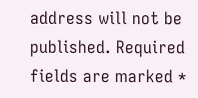address will not be published. Required fields are marked *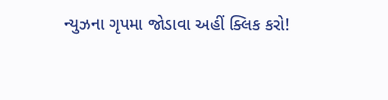ન્યુઝના ગૃપમા જોડાવા અહીં ક્લિક કરો!